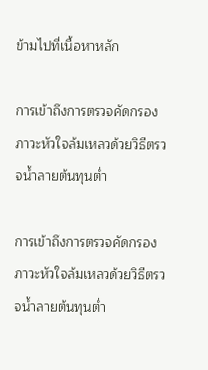ข้ามไปที่เนื้อหาหลัก

การเข้าถึงการตรวจคัดกรองภาวะหัวใจล้มเหลวด้วยวิธีตรวจน้ำลายต้นทุนต่ำ

การเข้าถึงการตรวจคัดกรองภาวะหัวใจล้มเหลวด้วยวิธีตรวจน้ำลายต้นทุนต่ำ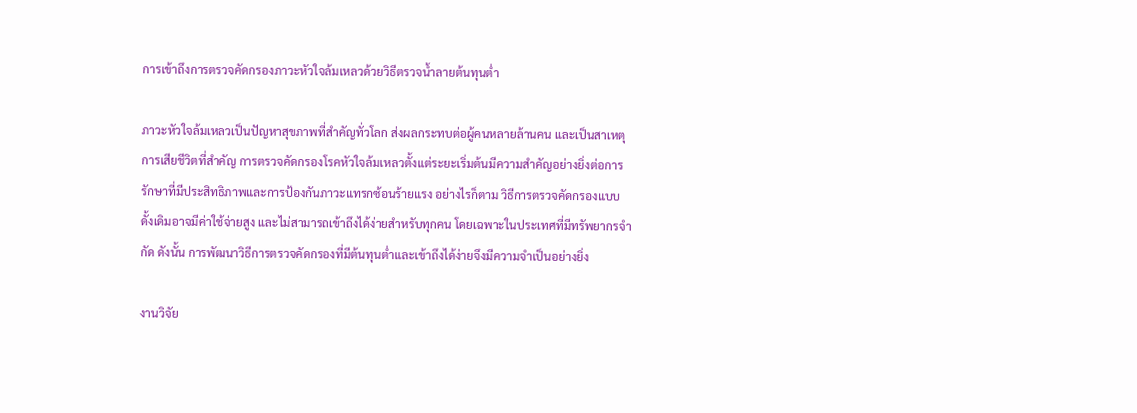การเข้าถึงการตรวจคัดกรองภาวะหัวใจล้มเหลวด้วยวิธีตรวจน้ำลายต้นทุนต่ำ

ภาวะหัวใจล้มเหลวเป็นปัญหาสุขภาพที่สำคัญทั่วโลก ส่งผลกระทบต่อผู้คนหลายล้านคน และเป็นสาเหตุการเสียชีวิตที่สำคัญ การตรวจคัดกรองโรคหัวใจล้มเหลวตั้งแต่ระยะเริ่มต้นมีความสำคัญอย่างยิ่งต่อการรักษาที่มีประสิทธิภาพและการป้องกันภาวะแทรกซ้อนร้ายแรง อย่างไรก็ตาม วิธีการตรวจคัดกรองแบบดั้งเดิมอาจมีค่าใช้จ่ายสูง และไม่สามารถเข้าถึงได้ง่ายสำหรับทุกคน โดยเฉพาะในประเทศที่มีทรัพยากรจำกัด ดังนั้น การพัฒนาวิธีการตรวจคัดกรองที่มีต้นทุนต่ำและเข้าถึงได้ง่ายจึงมีความจำเป็นอย่างยิ่ง

งานวิจัย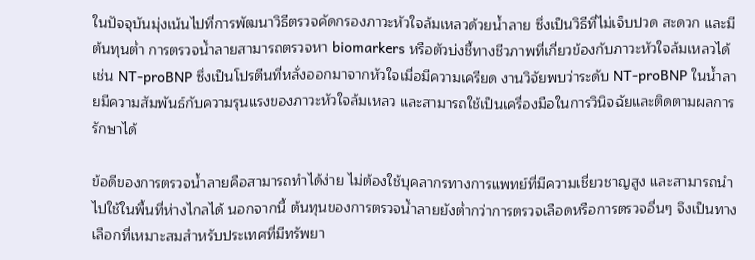ในปัจจุบันมุ่งเน้นไปที่การพัฒนาวิธีตรวจคัดกรองภาวะหัวใจล้มเหลวด้วยน้ำลาย ซึ่งเป็นวิธีที่ไม่เจ็บปวด สะดวก และมีต้นทุนต่ำ การตรวจน้ำลายสามารถตรวจหา biomarkers หรือตัวบ่งชี้ทางชีวภาพที่เกี่ยวข้องกับภาวะหัวใจล้มเหลวได้ เช่น NT-proBNP ซึ่งเป็นโปรตีนที่หลั่งออกมาจากหัวใจเมื่อมีความเครียด งานวิจัยพบว่าระดับ NT-proBNP ในน้ำลายมีความสัมพันธ์กับความรุนแรงของภาวะหัวใจล้มเหลว และสามารถใช้เป็นเครื่องมือในการวินิจฉัยและติดตามผลการรักษาได้

ข้อดีของการตรวจน้ำลายคือสามารถทำได้ง่าย ไม่ต้องใช้บุคลากรทางการแพทย์ที่มีความเชี่ยวชาญสูง และสามารถนำไปใช้ในพื้นที่ห่างไกลได้ นอกจากนี้ ต้นทุนของการตรวจน้ำลายยังต่ำกว่าการตรวจเลือดหรือการตรวจอื่นๆ จึงเป็นทางเลือกที่เหมาะสมสำหรับประเทศที่มีทรัพยา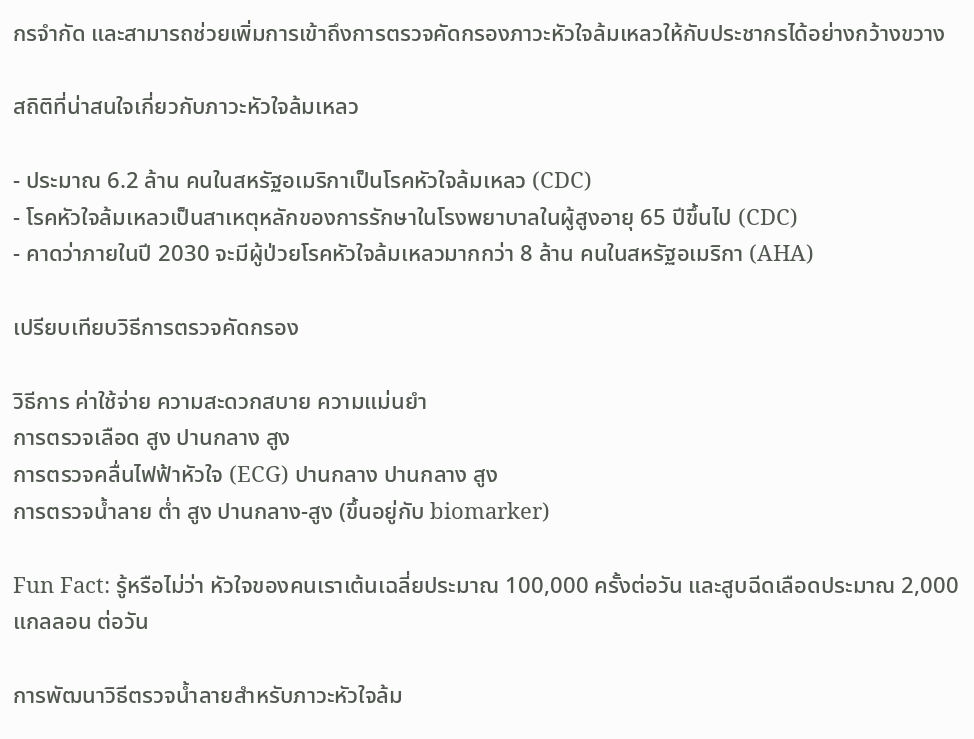กรจำกัด และสามารถช่วยเพิ่มการเข้าถึงการตรวจคัดกรองภาวะหัวใจล้มเหลวให้กับประชากรได้อย่างกว้างขวาง

สถิติที่น่าสนใจเกี่ยวกับภาวะหัวใจล้มเหลว

- ประมาณ 6.2 ล้าน คนในสหรัฐอเมริกาเป็นโรคหัวใจล้มเหลว (CDC)
- โรคหัวใจล้มเหลวเป็นสาเหตุหลักของการรักษาในโรงพยาบาลในผู้สูงอายุ 65 ปีขึ้นไป (CDC)
- คาดว่าภายในปี 2030 จะมีผู้ป่วยโรคหัวใจล้มเหลวมากกว่า 8 ล้าน คนในสหรัฐอเมริกา (AHA)

เปรียบเทียบวิธีการตรวจคัดกรอง

วิธีการ ค่าใช้จ่าย ความสะดวกสบาย ความแม่นยำ
การตรวจเลือด สูง ปานกลาง สูง
การตรวจคลื่นไฟฟ้าหัวใจ (ECG) ปานกลาง ปานกลาง สูง
การตรวจน้ำลาย ต่ำ สูง ปานกลาง-สูง (ขึ้นอยู่กับ biomarker)

Fun Fact: รู้หรือไม่ว่า หัวใจของคนเราเต้นเฉลี่ยประมาณ 100,000 ครั้งต่อวัน และสูบฉีดเลือดประมาณ 2,000 แกลลอน ต่อวัน

การพัฒนาวิธีตรวจน้ำลายสำหรับภาวะหัวใจล้ม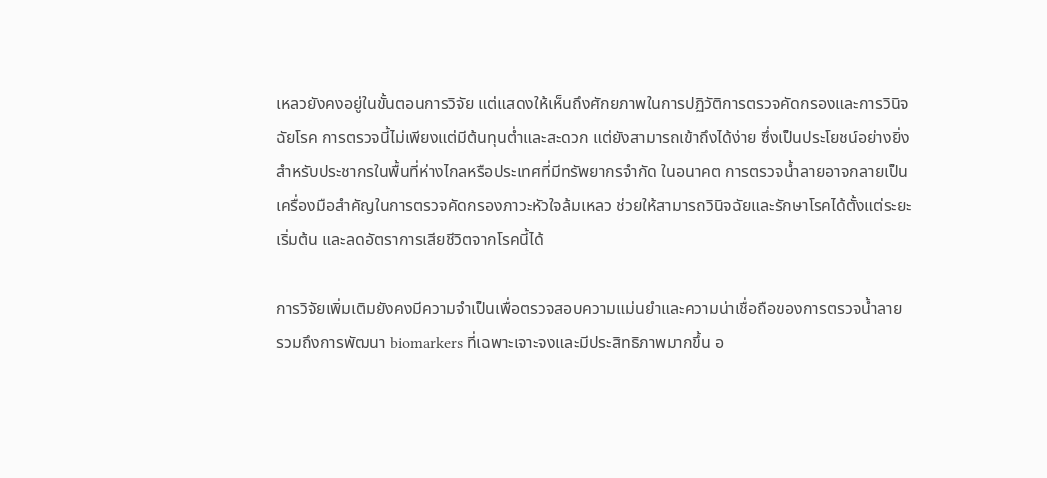เหลวยังคงอยู่ในขั้นตอนการวิจัย แต่แสดงให้เห็นถึงศักยภาพในการปฏิวัติการตรวจคัดกรองและการวินิจฉัยโรค การตรวจนี้ไม่เพียงแต่มีต้นทุนต่ำและสะดวก แต่ยังสามารถเข้าถึงได้ง่าย ซึ่งเป็นประโยชน์อย่างยิ่งสำหรับประชากรในพื้นที่ห่างไกลหรือประเทศที่มีทรัพยากรจำกัด ในอนาคต การตรวจน้ำลายอาจกลายเป็นเครื่องมือสำคัญในการตรวจคัดกรองภาวะหัวใจล้มเหลว ช่วยให้สามารถวินิจฉัยและรักษาโรคได้ตั้งแต่ระยะเริ่มต้น และลดอัตราการเสียชีวิตจากโรคนี้ได้

การวิจัยเพิ่มเติมยังคงมีความจำเป็นเพื่อตรวจสอบความแม่นยำและความน่าเชื่อถือของการตรวจน้ำลาย รวมถึงการพัฒนา biomarkers ที่เฉพาะเจาะจงและมีประสิทธิภาพมากขึ้น อ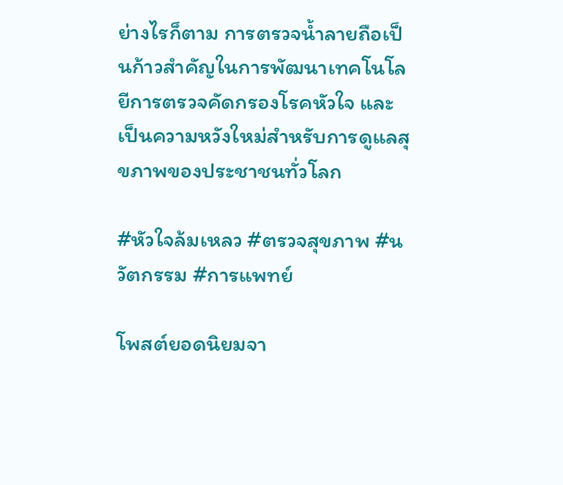ย่างไรก็ตาม การตรวจน้ำลายถือเป็นก้าวสำคัญในการพัฒนาเทคโนโลยีการตรวจคัดกรองโรคหัวใจ และเป็นความหวังใหม่สำหรับการดูแลสุขภาพของประชาชนทั่วโลก

#หัวใจล้มเหลว #ตรวจสุขภาพ #นวัตกรรม #การแพทย์

โพสต์ยอดนิยมจา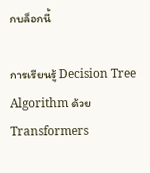กบล็อกนี้

การเรียนรู้ Decision Tree Algorithm ด้วย Transformers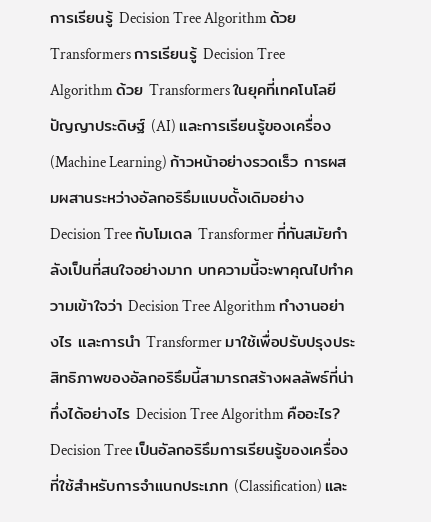การเรียนรู้ Decision Tree Algorithm ด้วย Transformers การเรียนรู้ Decision Tree Algorithm ด้วย Transformers ในยุคที่เทคโนโลยีปัญญาประดิษฐ์ (AI) และการเรียนรู้ของเครื่อง (Machine Learning) ก้าวหน้าอย่างรวดเร็ว การผสมผสานระหว่างอัลกอริธึมแบบดั้งเดิมอย่าง Decision Tree กับโมเดล Transformer ที่ทันสมัยกำลังเป็นที่สนใจอย่างมาก บทความนี้จะพาคุณไปทำความเข้าใจว่า Decision Tree Algorithm ทำงานอย่างไร และการนำ Transformer มาใช้เพื่อปรับปรุงประสิทธิภาพของอัลกอริธึมนี้สามารถสร้างผลลัพธ์ที่น่าทึ่งได้อย่างไร Decision Tree Algorithm คืออะไร? Decision Tree เป็นอัลกอริธึมการเรียนรู้ของเครื่องที่ใช้สำหรับการจำแนกประเภท (Classification) และ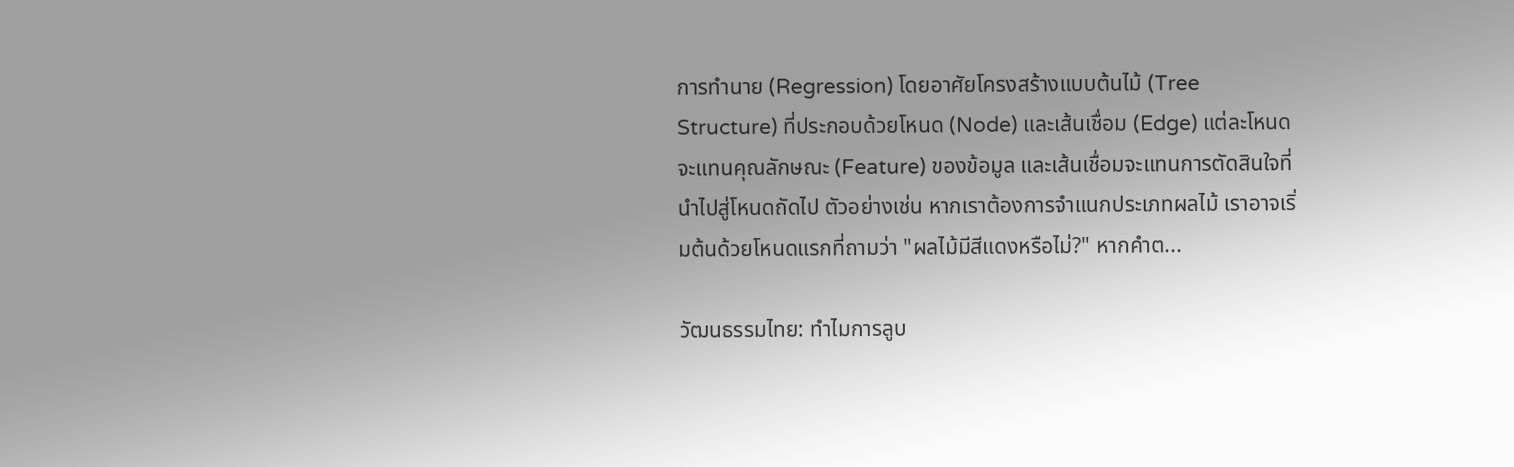การทำนาย (Regression) โดยอาศัยโครงสร้างแบบต้นไม้ (Tree Structure) ที่ประกอบด้วยโหนด (Node) และเส้นเชื่อม (Edge) แต่ละโหนดจะแทนคุณลักษณะ (Feature) ของข้อมูล และเส้นเชื่อมจะแทนการตัดสินใจที่นำไปสู่โหนดถัดไป ตัวอย่างเช่น หากเราต้องการจำแนกประเภทผลไม้ เราอาจเริ่มต้นด้วยโหนดแรกที่ถามว่า "ผลไม้มีสีแดงหรือไม่?" หากคำต...

วัฒนธรรมไทย: ทำไมการลูบ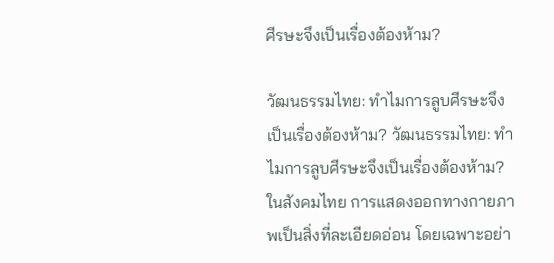ศีรษะจึงเป็นเรื่องต้องห้าม?

วัฒนธรรมไทย: ทำไมการลูบศีรษะจึงเป็นเรื่องต้องห้าม? วัฒนธรรมไทย: ทำไมการลูบศีรษะจึงเป็นเรื่องต้องห้าม? ในสังคมไทย การแสดงออกทางกายภาพเป็นสิ่งที่ละเอียดอ่อน โดยเฉพาะอย่า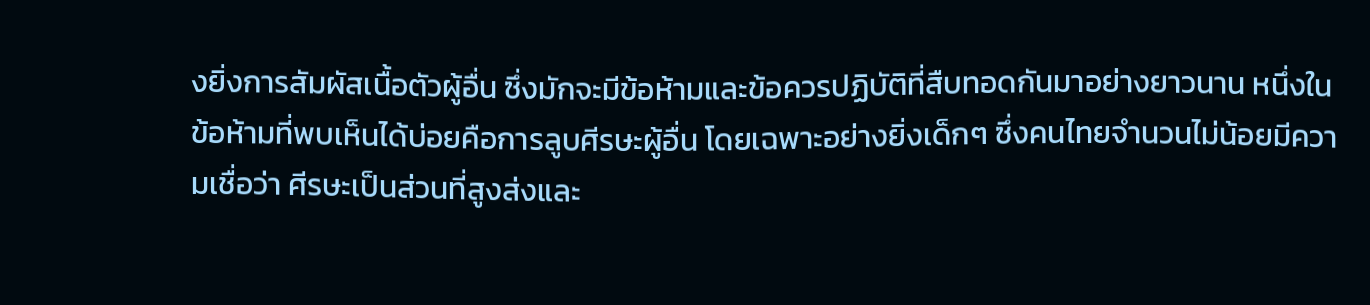งยิ่งการสัมผัสเนื้อตัวผู้อื่น ซึ่งมักจะมีข้อห้ามและข้อควรปฏิบัติที่สืบทอดกันมาอย่างยาวนาน หนึ่งในข้อห้ามที่พบเห็นได้บ่อยคือการลูบศีรษะผู้อื่น โดยเฉพาะอย่างยิ่งเด็กๆ ซึ่งคนไทยจำนวนไม่น้อยมีความเชื่อว่า ศีรษะเป็นส่วนที่สูงส่งและ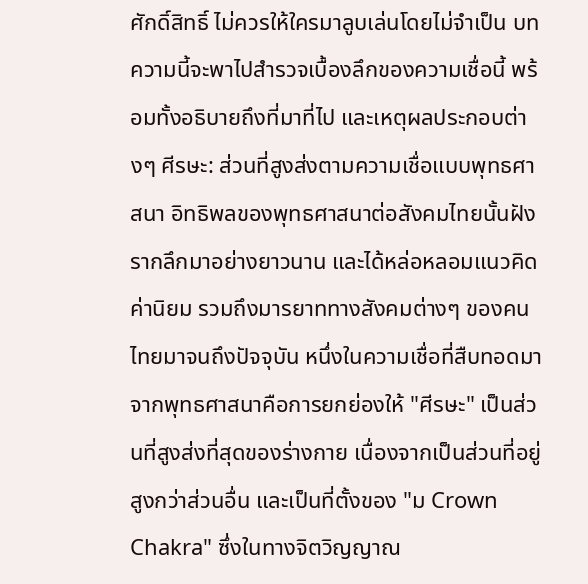ศักดิ์สิทธิ์ ไม่ควรให้ใครมาลูบเล่นโดยไม่จำเป็น บทความนี้จะพาไปสำรวจเบื้องลึกของความเชื่อนี้ พร้อมทั้งอธิบายถึงที่มาที่ไป และเหตุผลประกอบต่างๆ ศีรษะ: ส่วนที่สูงส่งตามความเชื่อแบบพุทธศาสนา อิทธิพลของพุทธศาสนาต่อสังคมไทยนั้นฝังรากลึกมาอย่างยาวนาน และได้หล่อหลอมแนวคิด ค่านิยม รวมถึงมารยาททางสังคมต่างๆ ของคนไทยมาจนถึงปัจจุบัน หนึ่งในความเชื่อที่สืบทอดมาจากพุทธศาสนาคือการยกย่องให้ "ศีรษะ" เป็นส่วนที่สูงส่งที่สุดของร่างกาย เนื่องจากเป็นส่วนที่อยู่สูงกว่าส่วนอื่น และเป็นที่ตั้งของ "ม Crown Chakra" ซึ่งในทางจิตวิญญาณ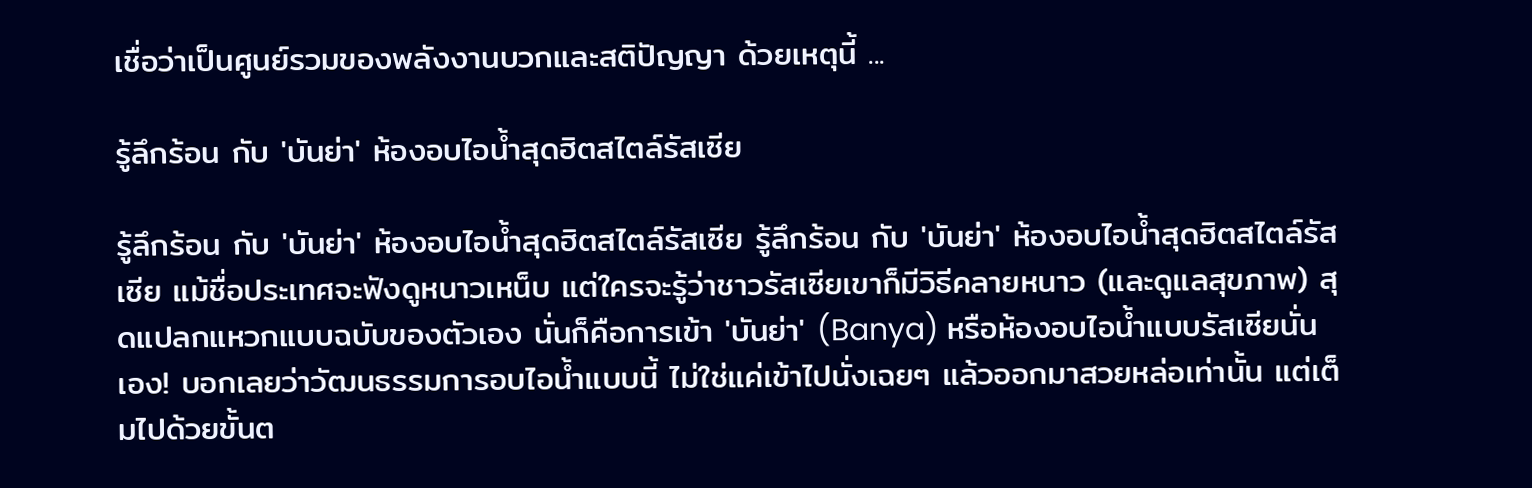เชื่อว่าเป็นศูนย์รวมของพลังงานบวกและสติปัญญา ด้วยเหตุนี้ ...

รู้ลึกร้อน กับ 'บันย่า' ห้องอบไอน้ำสุดฮิตสไตล์รัสเซีย

รู้ลึกร้อน กับ 'บันย่า' ห้องอบไอน้ำสุดฮิตสไตล์รัสเซีย รู้ลึกร้อน กับ 'บันย่า' ห้องอบไอน้ำสุดฮิตสไตล์รัสเซีย แม้ชื่อประเทศจะฟังดูหนาวเหน็บ แต่ใครจะรู้ว่าชาวรัสเซียเขาก็มีวิธีคลายหนาว (และดูแลสุขภาพ) สุดแปลกแหวกแบบฉบับของตัวเอง นั่นก็คือการเข้า 'บันย่า' (Banya) หรือห้องอบไอน้ำแบบรัสเซียนั่นเอง! บอกเลยว่าวัฒนธรรมการอบไอน้ำแบบนี้ ไม่ใช่แค่เข้าไปนั่งเฉยๆ แล้วออกมาสวยหล่อเท่านั้น แต่เต็มไปด้วยขั้นต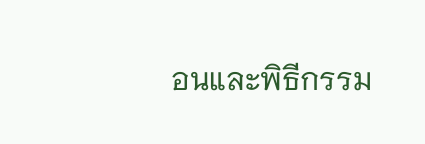อนและพิธีกรรม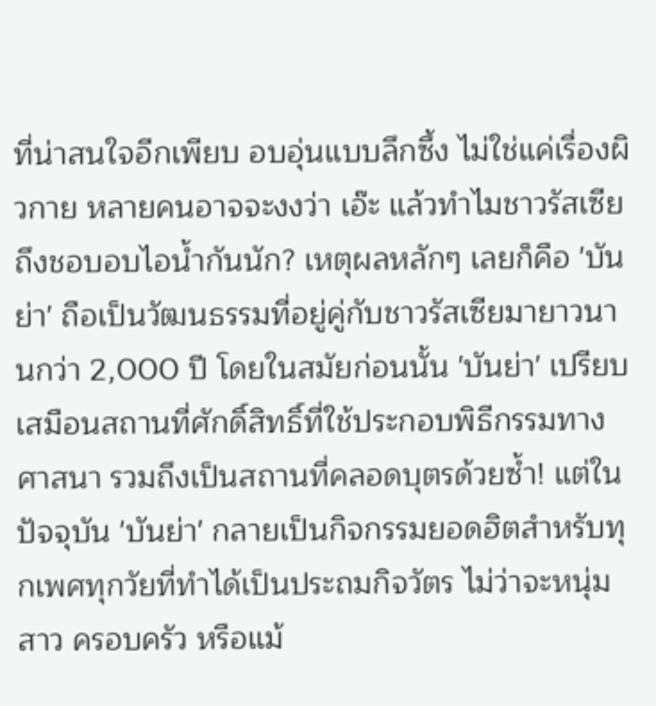ที่น่าสนใจอีกเพียบ อบอุ่นแบบลึกซึ้ง ไม่ใช่แค่เรื่องผิวกาย หลายคนอาจจะงงว่า เอ๊ะ แล้วทำไมชาวรัสเซียถึงชอบอบไอน้ำกันนัก? เหตุผลหลักๆ เลยก็คือ 'บันย่า' ถือเป็นวัฒนธรรมที่อยู่คู่กับชาวรัสเซียมายาวนานกว่า 2,000 ปี โดยในสมัยก่อนนั้น 'บันย่า' เปรียบเสมือนสถานที่ศักดิ์สิทธิ์ที่ใช้ประกอบพิธีกรรมทางศาสนา รวมถึงเป็นสถานที่คลอดบุตรด้วยซ้ำ! แต่ในปัจจุบัน 'บันย่า' กลายเป็นกิจกรรมยอดฮิตสำหรับทุกเพศทุกวัยที่ทำได้เป็นประถมกิจวัตร ไม่ว่าจะหนุ่มสาว ครอบครัว หรือแม้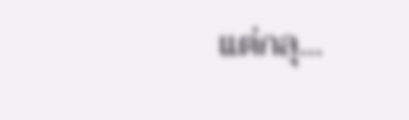แต่กลุ...